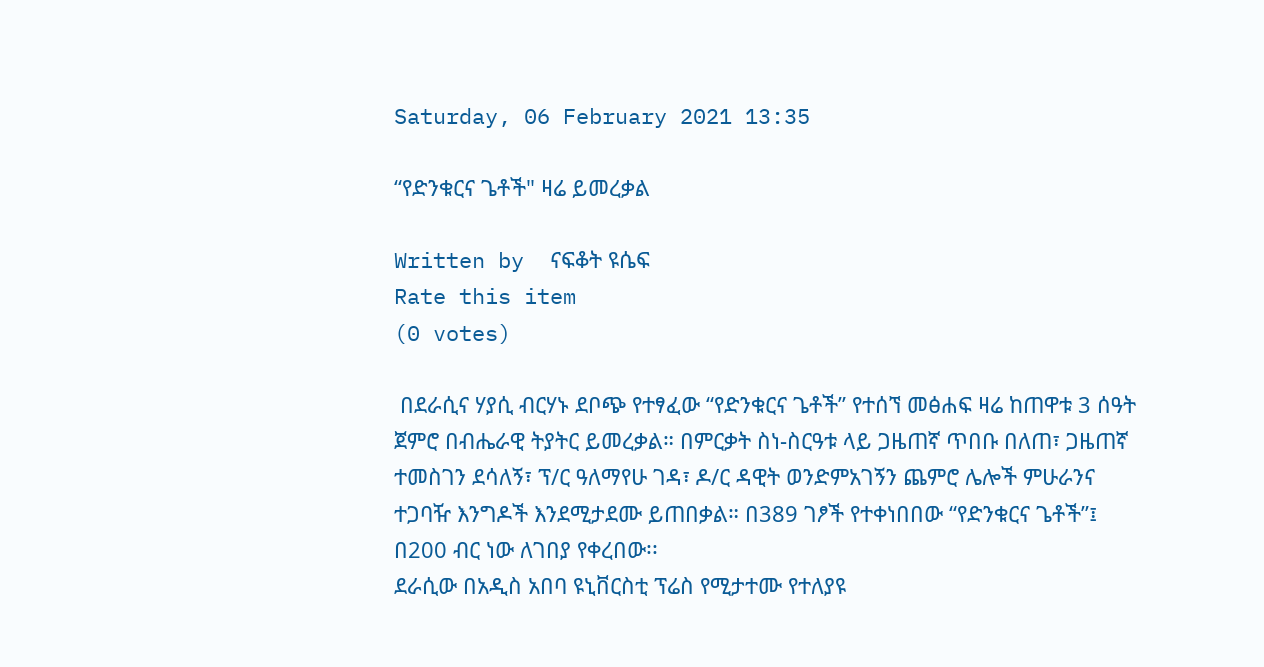Saturday, 06 February 2021 13:35

“የድንቁርና ጌቶች" ዛሬ ይመረቃል

Written by  ናፍቆት ዩሴፍ
Rate this item
(0 votes)

 በደራሲና ሃያሲ ብርሃኑ ደቦጭ የተፃፈው “የድንቁርና ጌቶች” የተሰኘ መፅሐፍ ዛሬ ከጠዋቱ 3 ሰዓት ጀምሮ በብሔራዊ ትያትር ይመረቃል። በምርቃት ስነ-ስርዓቱ ላይ ጋዜጠኛ ጥበቡ በለጠ፣ ጋዜጠኛ ተመስገን ደሳለኝ፣ ፕ/ር ዓለማየሁ ገዳ፣ ዶ/ር ዳዊት ወንድምአገኝን ጨምሮ ሌሎች ምሁራንና ተጋባዥ እንግዶች እንደሚታደሙ ይጠበቃል። በ389 ገፆች የተቀነበበው “የድንቁርና ጌቶች”፤ በ200 ብር ነው ለገበያ የቀረበው፡፡
ደራሲው በአዲስ አበባ ዩኒቨርስቲ ፕሬስ የሚታተሙ የተለያዩ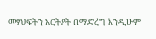መፃህፍትን አርትዖት በማድረግ እንዲሁም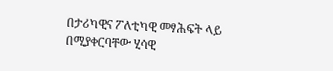በታሪካዊና ፖለቲካዊ መፃሕፍት ላይ በሚያቀርባቸው ሂሳዊ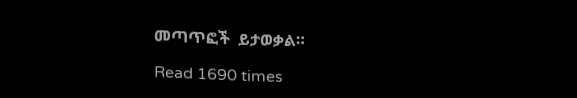መጣጥፎች  ይታወቃል።

Read 1690 times